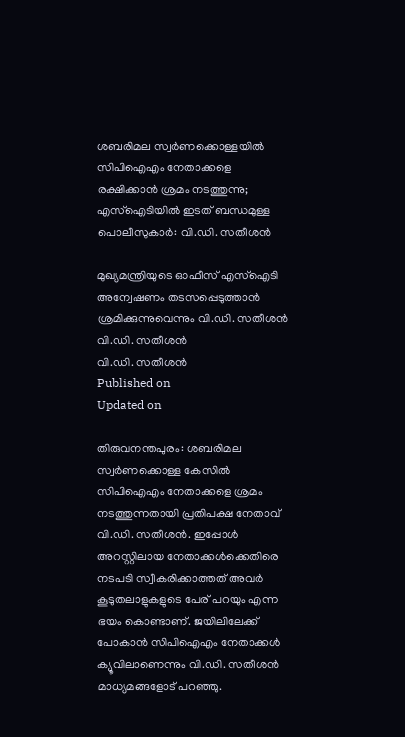ശബരിമല സ്വർണക്കൊള്ളയിൽ സിപിഐഎം നേതാക്കളെ രക്ഷിക്കാൻ ശ്രമം നടത്തുന്നു; എസ്ഐടിയിൽ ഇടത് ബന്ധമുള്ള പൊലീസുകാർ: വി.ഡി. സതീശൻ

മുഖ്യമന്ത്രിയുടെ ഓഫീസ് എസ്ഐടി അന്വേഷണം തടസപ്പെടുത്താൻ ശ്രമിക്കുന്നുവെന്നും വി.ഡി. സതീശൻ
വി.ഡി. സതീശൻ
വി.ഡി. സതീശൻ
Published on
Updated on

തിരുവനന്തപുരം: ശബരിമല സ്വർണക്കൊള്ള കേസിൽ സിപിഐഎം നേതാക്കളെ ശ്രമം നടത്തുന്നതായി പ്രതിപക്ഷ നേതാവ് വി.ഡി. സതീശൻ. ഇപ്പോൾ അറസ്റ്റിലായ നേതാക്കൾക്കെതിരെ നടപടി സ്വീകരിക്കാത്തത് അവർ കൂടുതലാളുകളുടെ പേര് പറയും എന്ന ഭയം കൊണ്ടാണ്. ജയിലിലേക്ക് പോകാൻ സിപിഐഎം നേതാക്കൾ ക്യൂവിലാണെന്നും വി.ഡി. സതീശൻ മാധ്യമങ്ങളോട് പറഞ്ഞു.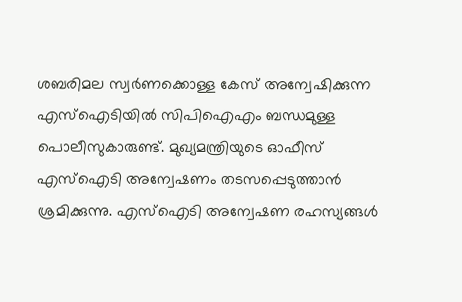ശബരിമല സ്വർണക്കൊള്ള കേസ് അന്വേഷിക്കുന്ന എസ്ഐടിയിൽ സിപിഐഎം ബന്ധമുള്ള പൊലീസുകാരുണ്ട്. മുഖ്യമന്ത്രിയുടെ ഓഫീസ് എസ്ഐടി അന്വേഷണം തടസപ്പെടുത്താൻ ശ്രമിക്കുന്നു. എസ്ഐടി അന്വേഷണ രഹസ്യങ്ങൾ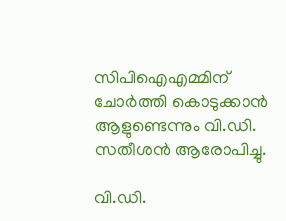സിപിഐഎമ്മിന് ചോർത്തി കൊടുക്കാൻ ആളുണ്ടെന്നും വി.ഡി. സതീശൻ ആരോപിച്ചു.

വി.ഡി.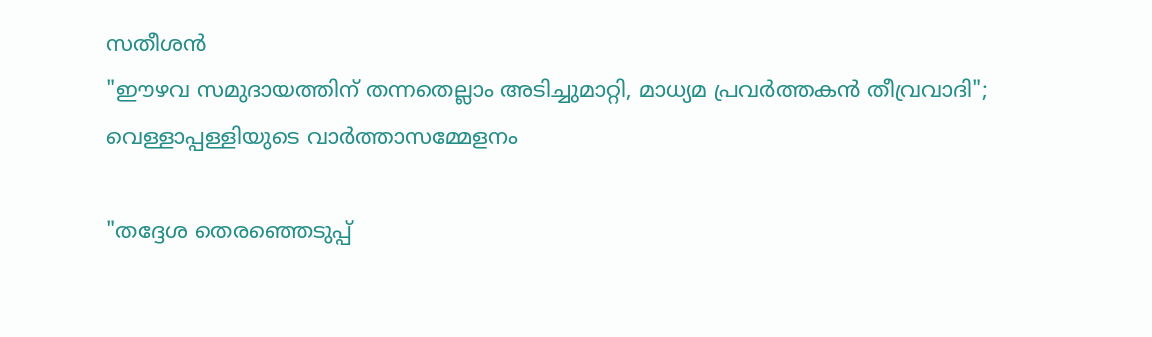സതീശൻ
"ഈഴവ സമുദായത്തിന് തന്നതെല്ലാം അടിച്ചുമാറ്റി, മാധ്യമ പ്രവർത്തകൻ തീവ്രവാദി"; വെള്ളാപ്പള്ളിയുടെ വാർത്താസമ്മേളനം

"തദ്ദേശ തെരഞ്ഞെടുപ്പ്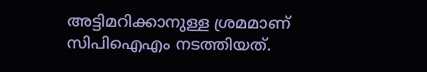അട്ടിമറിക്കാനുള്ള ശ്രമമാണ് സിപിഐഎം നടത്തിയത്.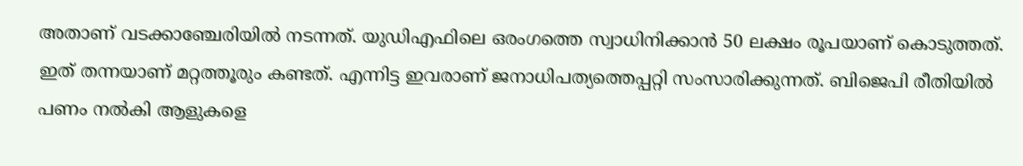അതാണ് വടക്കാഞ്ചേരിയിൽ നടന്നത്. യുഡിഎഫിലെ ഒരംഗത്തെ സ്വാധിനിക്കാൻ 50 ലക്ഷം രൂപയാണ് കൊടുത്തത്. ഇത് തന്നയാണ് മറ്റത്തൂരും കണ്ടത്. എന്നിട്ട ഇവരാണ് ജനാധിപത്യത്തെപ്പറ്റി സംസാരിക്കുന്നത്. ബിജെപി രീതിയിൽ പണം നൽകി ആളുകളെ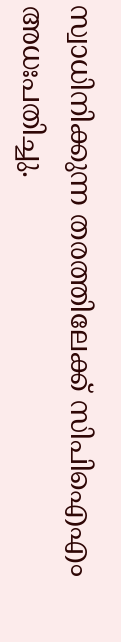സ്വാധിനിക്കുന്ന തരത്തിലേക്ക് സിപിഐഎം അധഃപതിച്ചു.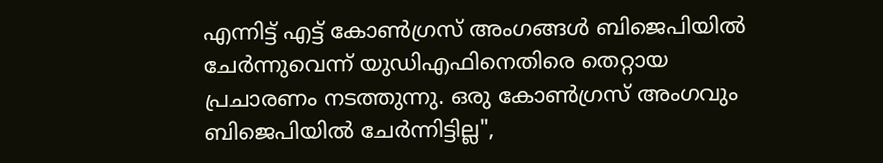എന്നിട്ട് എട്ട് കോൺഗ്രസ് അംഗങ്ങൾ ബിജെപിയിൽ ചേർന്നുവെന്ന് യുഡിഎഫിനെതിരെ തെറ്റായ പ്രചാരണം നടത്തുന്നു. ഒരു കോൺഗ്രസ് അംഗവും ബിജെപിയിൽ ചേർന്നിട്ടില്ല",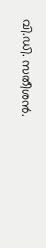വി.ഡി. സതീശൻ.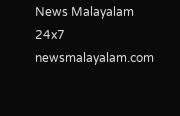News Malayalam 24x7
newsmalayalam.com